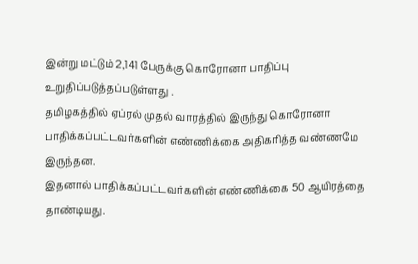இன்று மட்டும் 2,141 பேருக்கு கொரோனா பாதிப்பு உறுதிப்படுத்தப்படுள்ளது .
தமிழகத்தில் ஏப்ரல் முதல் வாரத்தில் இருந்து கொரோனா பாதிக்கப்பட்டவர்களின் எண்ணிக்கை அதிகரித்த வண்ணமே இருந்தன.
இதனால் பாதிக்கப்பட்டவர்களின் எண்ணிக்கை 50 ஆயிரத்தை தாண்டியது.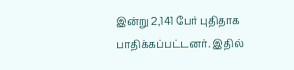இன்று 2,141 பேர் புதிதாக பாதிக்கப்பட்டனர். இதில்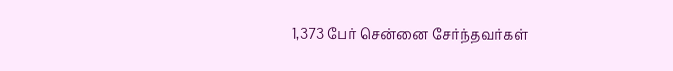1,373 பேர் சென்னை சேர்ந்தவர்கள்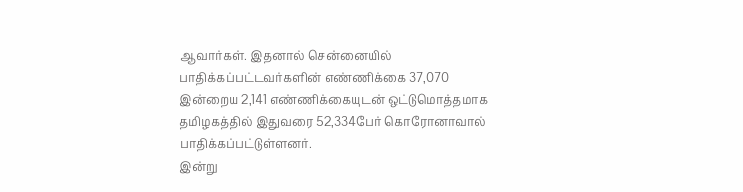ஆவார்கள். இதனால் சென்னையில் பாதிக்கப்பட்டவர்களின் எண்ணிக்கை 37,070
இன்றைய 2,141 எண்ணிக்கையுடன் ஒட்டுமொத்தமாக தமிழகத்தில் இதுவரை 52,334பேர் கொரோனாவால் பாதிக்கப்பட்டுள்ளனர்.
இன்று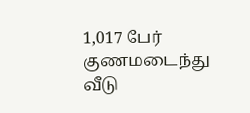1,017 பேர் குணமடைந்து வீடு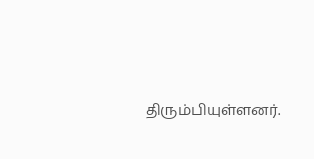திரும்பியுள்ளனர்.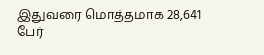இதுவரை மொத்தமாக 28,641 பேர்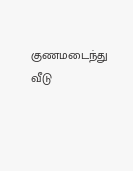குணமடைந்து வீடு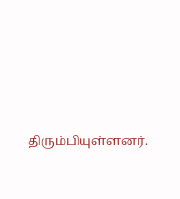திரும்பியுள்ளனர்.